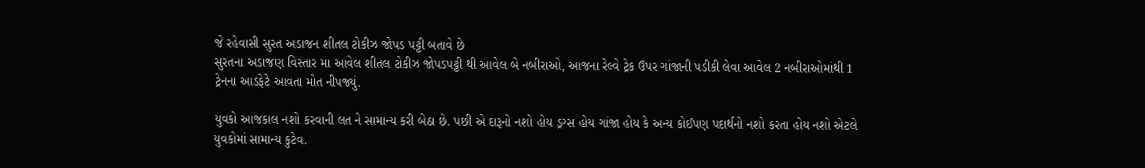જે રહેવાસી સુરત અડાજન શીતલ ટોકીઝ જોપડ પટ્ટી બતાવે છે
સુરતના અડાજણ વિસ્તાર મા આવેલ શીતલ ટોકીઝ જોપડપટ્ટી થી આવેલ બે નબીરાઓ, આજના રેલ્વે ટ્રેક ઉપર ગાંજાની પડીકી લેવા આવેલ 2 નબીરાઓમાંથી 1 ટ્રેનના આડફેટે આવતા મોત નીપજ્યું.

યુવકો આજકાલ નશો કરવાની લત ને સામાન્ય કરી બેઠા છે. પછી એ દારૂનો નશો હોય ડ્રગ્સ હોય ગાંજા હોય કે અન્ય કોઈપણ પદાર્થનો નશો કરતા હોય નશો એટલે યુવકોમાં સામાન્ય કુટેવ.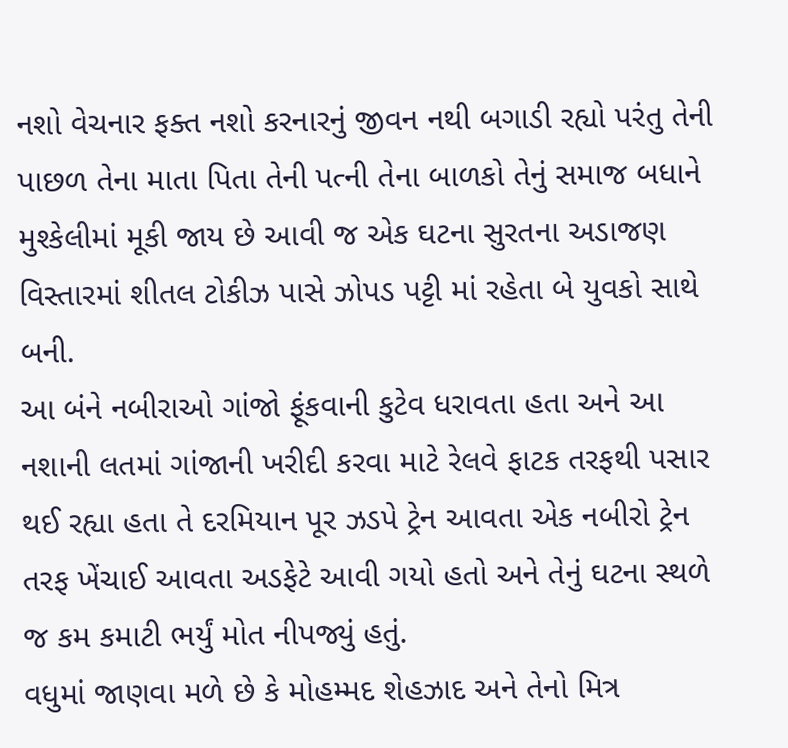નશો વેચનાર ફક્ત નશો કરનારનું જીવન નથી બગાડી રહ્યો પરંતુ તેની પાછળ તેના માતા પિતા તેની પત્ની તેના બાળકો તેનું સમાજ બધાને મુશ્કેલીમાં મૂકી જાય છે આવી જ એક ઘટના સુરતના અડાજણ વિસ્તારમાં શીતલ ટોકીઝ પાસે ઝોપડ પટ્ટી માં રહેતા બે યુવકો સાથે બની.
આ બંને નબીરાઓ ગાંજો ફૂંકવાની કુટેવ ધરાવતા હતા અને આ નશાની લતમાં ગાંજાની ખરીદી કરવા માટે રેલવે ફાટક તરફથી પસાર થઈ રહ્યા હતા તે દરમિયાન પૂર ઝડપે ટ્રેન આવતા એક નબીરો ટ્રેન તરફ ખેંચાઈ આવતા અડફેટે આવી ગયો હતો અને તેનું ઘટના સ્થળે જ કમ કમાટી ભર્યું મોત નીપજ્યું હતું.
વધુમાં જાણવા મળે છે કે મોહમ્મદ શેહઝાદ અને તેનો મિત્ર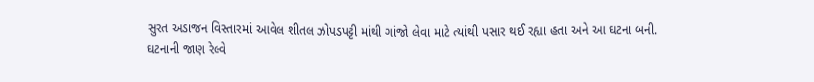સુરત અડાજન વિસ્તારમાં આવેલ શીતલ ઝોપડપટ્ટી માંથી ગાંજો લેવા માટે ત્યાંથી પસાર થઈ રહ્યા હતા અને આ ઘટના બની.
ઘટનાની જાણ રેલ્વે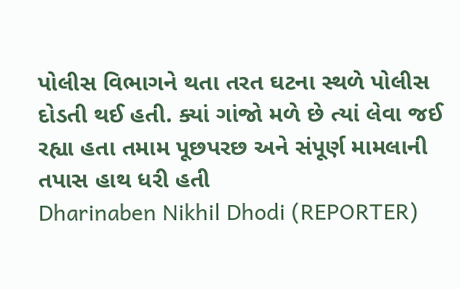પોલીસ વિભાગને થતા તરત ઘટના સ્થળે પોલીસ દોડતી થઈ હતી. ક્યાં ગાંજો મળે છે ત્યાં લેવા જઈ રહ્યા હતા તમામ પૂછપરછ અને સંપૂર્ણ મામલાની તપાસ હાથ ધરી હતી
Dharinaben Nikhil Dhodi (REPORTER)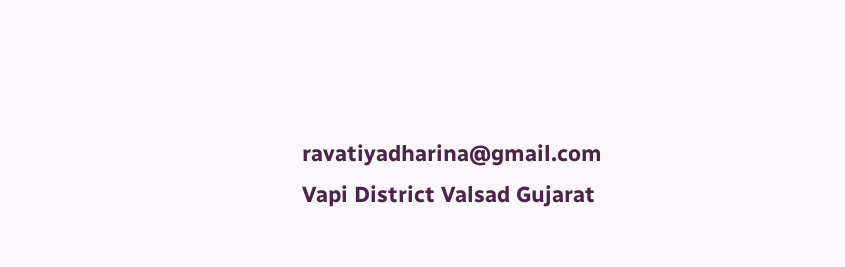ravatiyadharina@gmail.com
Vapi District Valsad Gujarat